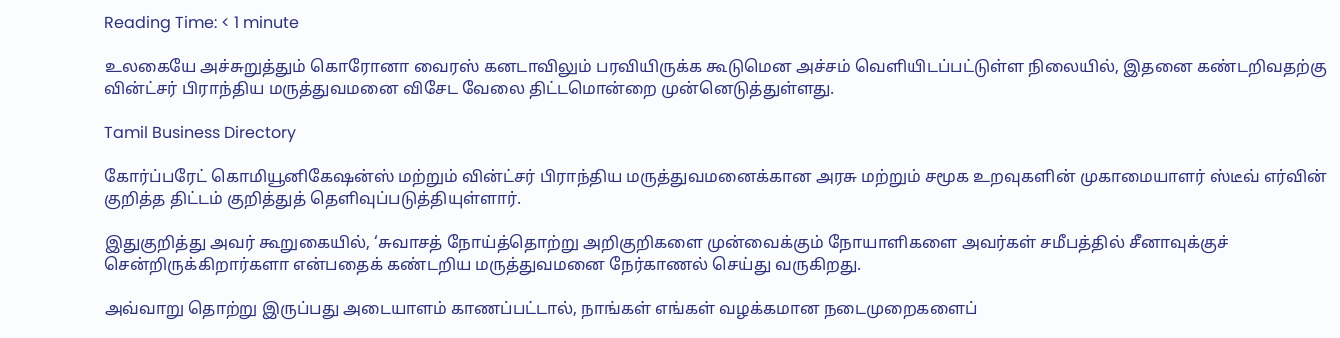Reading Time: < 1 minute

உலகையே அச்சுறுத்தும் கொரோனா வைரஸ் கனடாவிலும் பரவியிருக்க கூடுமென அச்சம் வெளியிடப்பட்டுள்ள நிலையில், இதனை கண்டறிவதற்கு வின்ட்சர் பிராந்திய மருத்துவமனை விசேட வேலை திட்டமொன்றை முன்னெடுத்துள்ளது.

Tamil Business Directory

கோர்ப்பரேட் கொமியூனிகேஷன்ஸ் மற்றும் வின்ட்சர் பிராந்திய மருத்துவமனைக்கான அரசு மற்றும் சமூக உறவுகளின் முகாமையாளர் ஸ்டீவ் எர்வின் குறித்த திட்டம் குறித்துத் தெளிவுப்படுத்தியுள்ளார்.

இதுகுறித்து அவர் கூறுகையில், ‘சுவாசத் நோய்த்தொற்று அறிகுறிகளை முன்வைக்கும் நோயாளிகளை அவர்கள் சமீபத்தில் சீனாவுக்குச் சென்றிருக்கிறார்களா என்பதைக் கண்டறிய மருத்துவமனை நேர்காணல் செய்து வருகிறது.

அவ்வாறு தொற்று இருப்பது அடையாளம் காணப்பட்டால், நாங்கள் எங்கள் வழக்கமான நடைமுறைகளைப்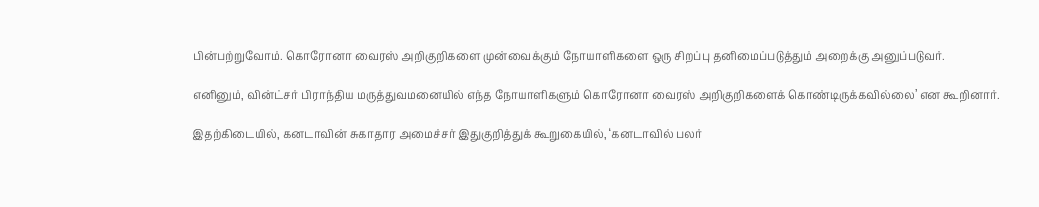பின்பற்றுவோம். கொரோனா வைரஸ் அறிகுறிகளை முன்வைக்கும் நோயாளிகளை ஒரு சிறப்பு தனிமைப்படுத்தும் அறைக்கு அனுப்படுவர்.

எனினும், வின்ட்சர் பிராந்திய மருத்துவமனையில் எந்த நோயாளிகளும் கொரோனா வைரஸ் அறிகுறிகளைக் கொண்டிருக்கவில்லை’ என கூறினார்.

இதற்கிடையில், கனடாவின் சுகாதார அமைச்சர் இதுகுறித்துக் கூறுகையில், ‘கனடாவில் பலர்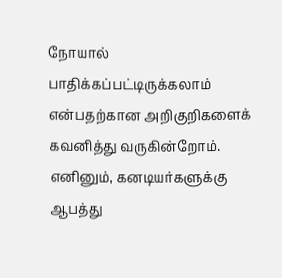நோயால் பாதிக்கப்பட்டிருக்கலாம் என்பதற்கான அறிகுறிகளைக் கவனித்து வருகின்றோம். எனினும், கனடியர்களுக்கு ஆபத்து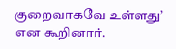குறைவாகவே உள்ளது’ என கூறினார்.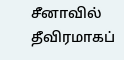சீனாவில் தீவிரமாகப்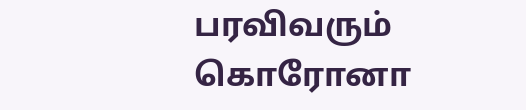பரவிவரும் கொரோனா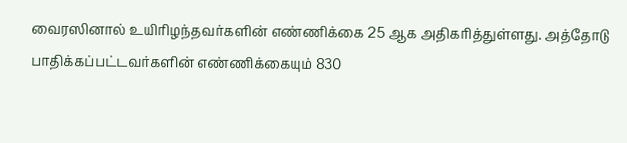வைரஸினால் உயிரிழந்தவர்களின் எண்ணிக்கை 25 ஆக அதிகரித்துள்ளது. அத்தோடு பாதிக்கப்பட்டவர்களின் எண்ணிக்கையும் 830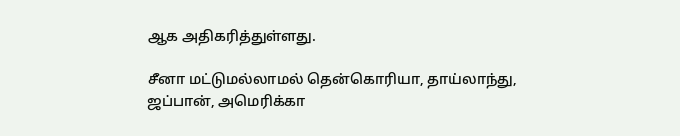ஆக அதிகரித்துள்ளது.

சீனா மட்டுமல்லாமல் தென்கொரியா, தாய்லாந்து, ஜப்பான், அமெரிக்கா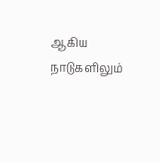ஆகிய நாடுகளிலும்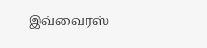இவ்வைரஸ்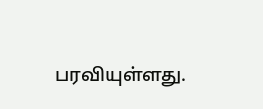பரவியுள்ளது.